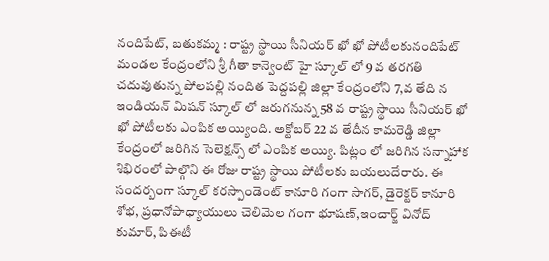నందిపేట్, బతుకమ్మ : రాష్ట్ర స్థాయి సీనియర్ ఖో ఖో పోటీలకునందిపేట్ మండల కేంద్రంలోని శ్రీ గీతా కాన్వెంట్ హై స్కూల్ లో 9 వ తరగతి చదువుతున్న పోలపల్లి నందిత పెద్దపల్లి జిల్లా కేంద్రంలోని 7,వ తేది న ఇండియన్ మిషన్ స్కూల్ లో జరుగనున్న 58 వ రాష్ట్ర స్థాయి సీనియర్ ఖో ఖో పోటీలకు ఎంపిక అయ్యింది. అక్టోబర్ 22 వ తేదీన కామరెడ్డి జిల్లా కేంద్రంలో జరిగిన సెలెక్షన్స్ లో ఎంపిక అయ్యి. పిట్లం లో జరిగిన సన్నాహాక శిభిరంలో పాల్గొని ఈ రోజు రాష్ట్ర స్థాయి పోటీలకు బయలుదేరారు. ఈ సందర్బంగా స్కూల్ కరస్పాండెంట్ కానూరి గంగా సాగర్, డైరెక్టర్ కానూరి శోభ, ప్రధానోపాధ్యాయులు చెలిమెల గంగా భూషణ్,ఇంచార్జ్ వినోద్ కుమార్, పిఈటీ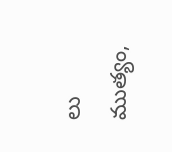లు ముత్యం,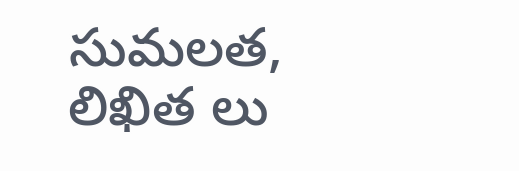సుమలత, లిఖిత లు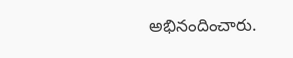అభినందించారు.